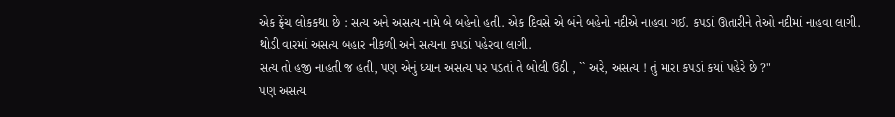એક ફ્રેંચ લોકકથા છે : સત્ય અને અસત્ય નામે બે બહેનો હતી. એક દિવસે એ બંને બહેનો નદીએ નાહવા ગઈ. કપડાં ઊતારીને તેઓ નદીમાં નાહવા લાગી.
થોડી વારમાં અસત્ય બહાર નીકળી અને સત્યના કપડાં પહેરવા લાગી.
સત્ય તો હજી નાહતી જ હતી, પણ એનું ધ્યાન અસત્ય પર પડતાં તે બોલી ઉઠી , `` અરે, અસત્ય ! તું મારા કપડાં કયાં પહેરે છે ?"
પણ અસત્ય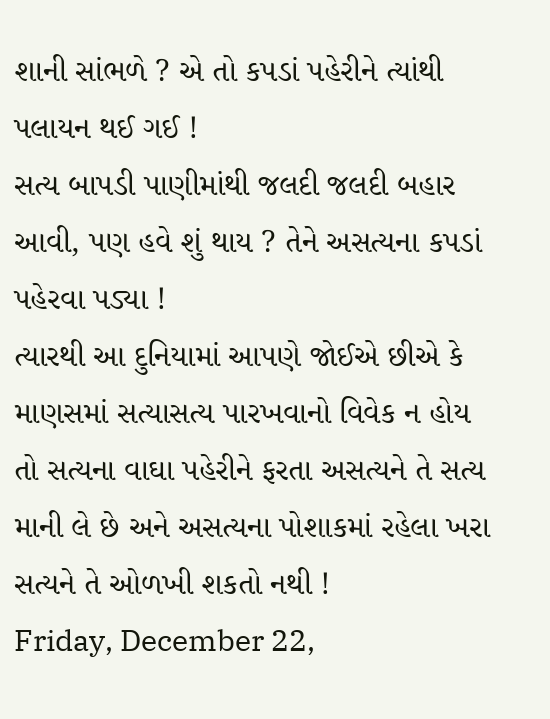શાની સાંભળે ? એ તો કપડાં પહેરીને ત્યાંથી પલાયન થઈ ગઈ !
સત્ય બાપડી પાણીમાંથી જલદી જલદી બહાર આવી, પણ હવે શું થાય ? તેને અસત્યના કપડાં પહેરવા પડ્યા !
ત્યારથી આ દુનિયામાં આપણે જોઈએ છીએ કે માણસમાં સત્યાસત્ય પારખવાનો વિવેક ન હોય તો સત્યના વાઘા પહેરીને ફરતા અસત્યને તે સત્ય માની લે છે અને અસત્યના પોશાકમાં રહેલા ખરા સત્યને તે ઓળખી શકતો નથી !
Friday, December 22,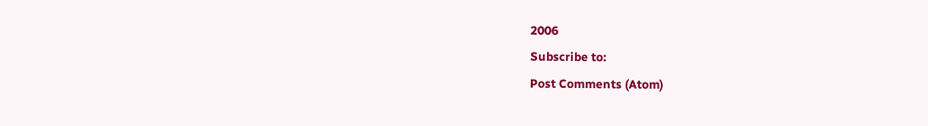2006
Subscribe to:
Post Comments (Atom)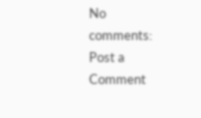No comments:
Post a Comment